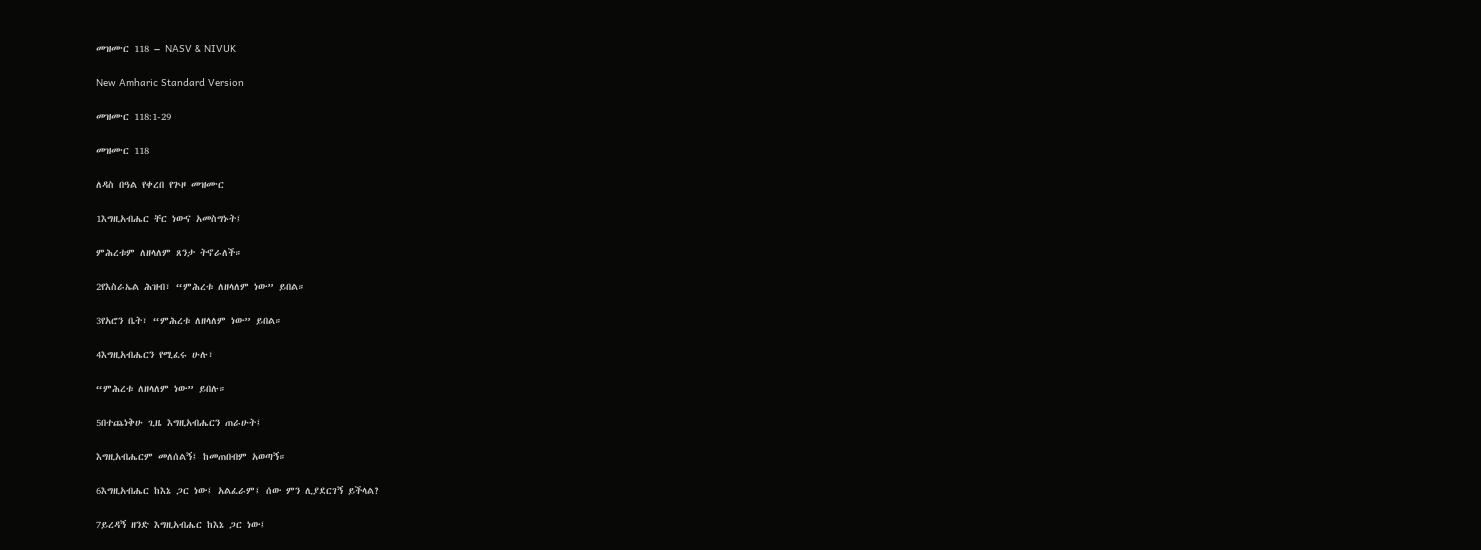መዝሙር 118 – NASV & NIVUK

New Amharic Standard Version

መዝሙር 118:1-29

መዝሙር 118

ለዳስ በዓል የቀረበ የጕዞ መዝሙር

1እግዚአብሔር ቸር ነውና አመስግኑት፤

ምሕረቱም ለዘላለም ጸንታ ትኖራለች።

2የእስራኤል ሕዝብ፣ “ምሕረቱ ለዘላለም ነው” ይበል።

3የአሮን ቤት፣ “ምሕረቱ ለዘላለም ነው” ይበል።

4እግዚአብሔርን የሚፈሩ ሁሉ፣

“ምሕረቱ ለዘላለም ነው” ይበሉ።

5በተጨነቅሁ ጊዜ እግዚአብሔርን ጠራሁት፤

እግዚአብሔርም መለሰልኝ፤ ከመጠበብም አወጣኝ።

6እግዚአብሔር ከእኔ ጋር ነው፤ አልፈራም፤ ሰው ምን ሊያደርገኝ ይችላል?

7ይረዳኝ ዘንድ እግዚአብሔር ከእኔ ጋር ነው፤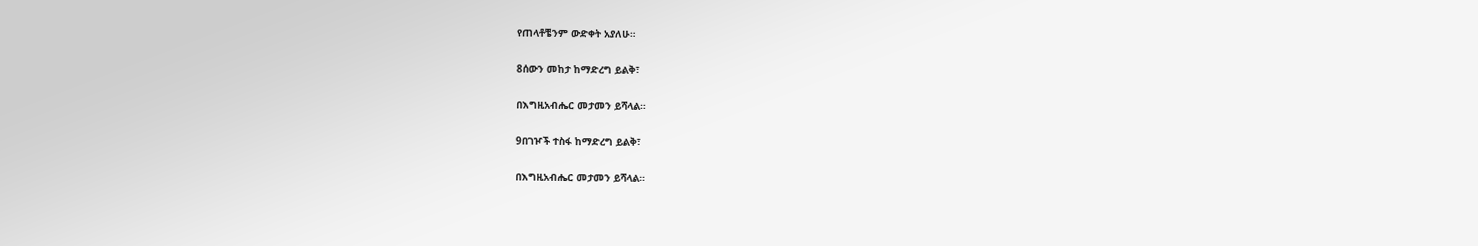የጠላቶቼንም ውድቀት አያለሁ።

8ሰውን መከታ ከማድረግ ይልቅ፣

በእግዚአብሔር መታመን ይሻላል።

9በገዦች ተስፋ ከማድረግ ይልቅ፣

በእግዚአብሔር መታመን ይሻላል።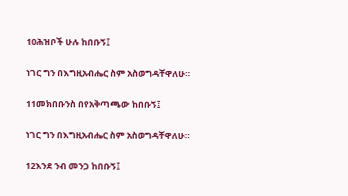10ሕዝቦች ሁሉ ከበቡኝ፤

ነገር ግን በእግዚአብሔር ስም አስወግዳቸዋለሁ።

11መክበቡንስ በየአቅጣጫው ከበቡኝ፤

ነገር ግን በእግዚአብሔር ስም አስወግዳቸዋለሁ።

12እንደ ንብ መንጋ ከበቡኝ፤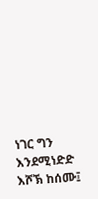ነገር ግን እንደሚነድድ እሾኽ ከሰሙ፤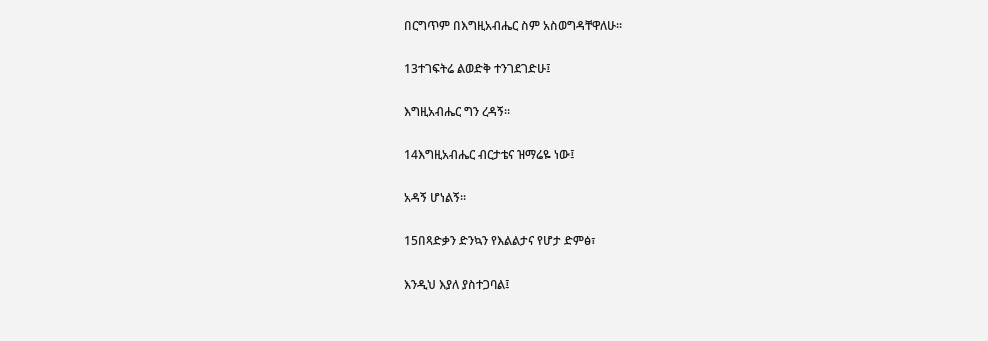በርግጥም በእግዚአብሔር ስም አስወግዳቸዋለሁ።

13ተገፍትሬ ልወድቅ ተንገደገድሁ፤

እግዚአብሔር ግን ረዳኝ።

14እግዚአብሔር ብርታቴና ዝማሬዬ ነው፤

አዳኝ ሆነልኝ።

15በጻድቃን ድንኳን የእልልታና የሆታ ድምፅ፣

እንዲህ እያለ ያስተጋባል፤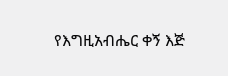የእግዚአብሔር ቀኝ እጅ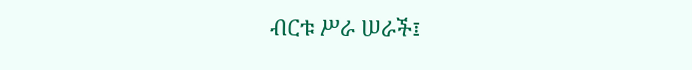ብርቱ ሥራ ሠራች፤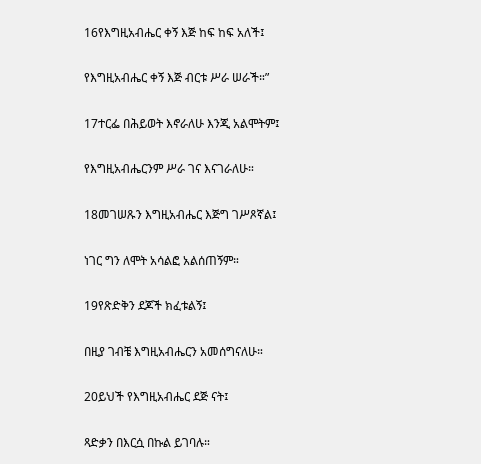16የእግዚአብሔር ቀኝ እጅ ከፍ ከፍ አለች፤

የእግዚአብሔር ቀኝ እጅ ብርቱ ሥራ ሠራች።”

17ተርፌ በሕይወት እኖራለሁ እንጂ አልሞትም፤

የእግዚአብሔርንም ሥራ ገና እናገራለሁ።

18መገሠጹን እግዚአብሔር እጅግ ገሥጾኛል፤

ነገር ግን ለሞት አሳልፎ አልሰጠኝም።

19የጽድቅን ደጆች ክፈቱልኝ፤

በዚያ ገብቼ እግዚአብሔርን አመሰግናለሁ።

20ይህች የእግዚአብሔር ደጅ ናት፤

ጻድቃን በእርሷ በኩል ይገባሉ።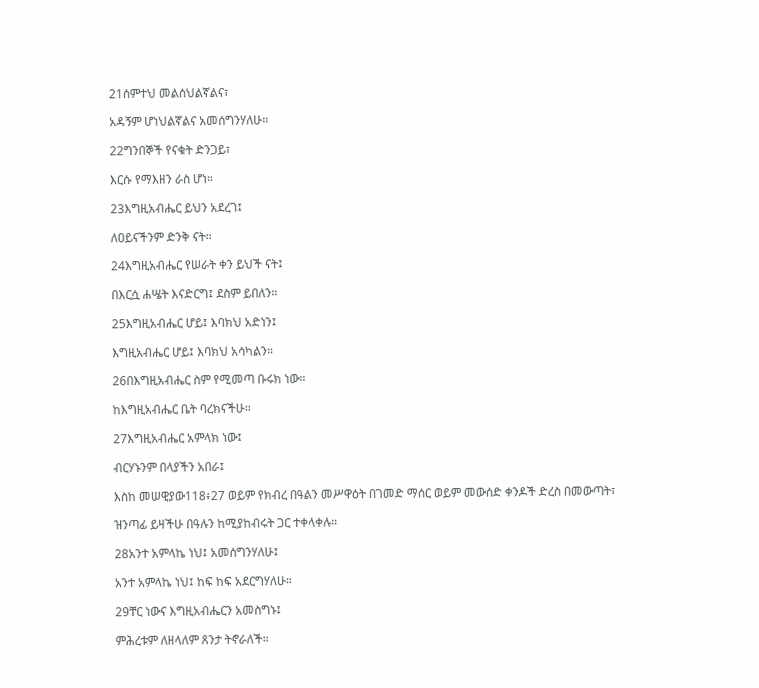21ሰምተህ መልሰህልኛልና፣

አዳኝም ሆነህልኛልና አመሰግንሃለሁ።

22ግንበኞች የናቁት ድንጋይ፣

እርሱ የማእዘን ራስ ሆነ።

23እግዚአብሔር ይህን አደረገ፤

ለዐይናችንም ድንቅ ናት።

24እግዚአብሔር የሠራት ቀን ይህች ናት፤

በእርሷ ሐሤት እናድርግ፤ ደስም ይበለን።

25እግዚአብሔር ሆይ፤ እባክህ አድነን፤

እግዚአብሔር ሆይ፤ እባክህ አሳካልን።

26በእግዚአብሔር ስም የሚመጣ ቡሩክ ነው።

ከእግዚአብሔር ቤት ባረክናችሁ።

27እግዚአብሔር አምላክ ነው፤

ብርሃኑንም በላያችን አበራ፤

እስከ መሠዊያው118፥27 ወይም የክብረ በዓልን መሥዋዕት በገመድ ማሰር ወይም መውሰድ ቀንዶች ድረስ በመውጣት፣

ዝንጣፊ ይዛችሁ በዓሉን ከሚያከብሩት ጋር ተቀላቀሉ።

28አንተ አምላኬ ነህ፤ አመሰግንሃለሁ፤

አንተ አምላኬ ነህ፤ ከፍ ከፍ አደርግሃለሁ።

29ቸር ነውና እግዚአብሔርን አመስግኑ፤

ምሕረቱም ለዘላለም ጸንታ ትኖራለች።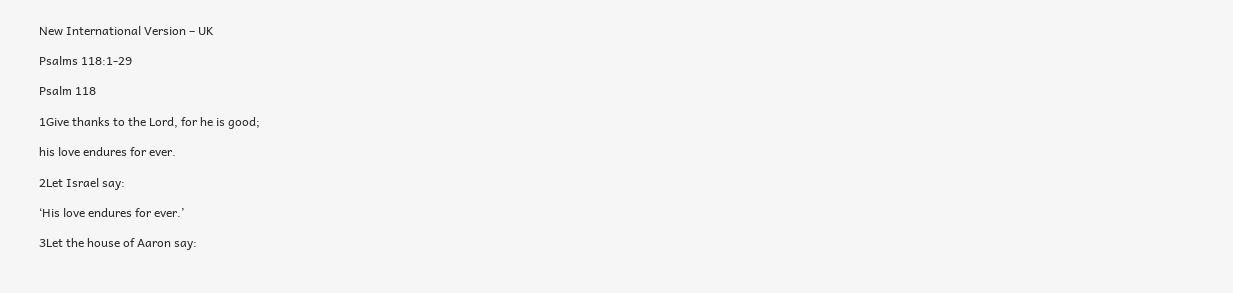New International Version – UK

Psalms 118:1-29

Psalm 118

1Give thanks to the Lord, for he is good;

his love endures for ever.

2Let Israel say:

‘His love endures for ever.’

3Let the house of Aaron say: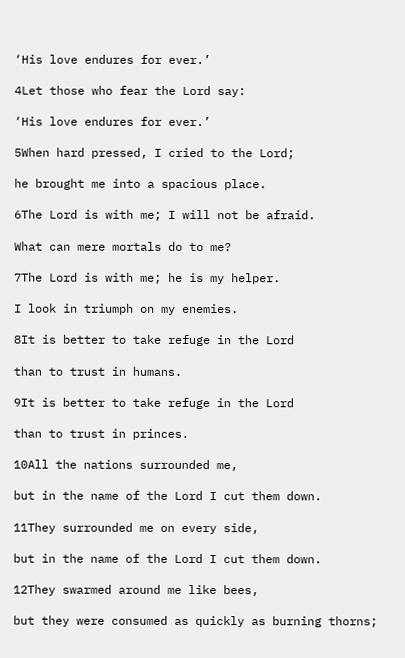‘His love endures for ever.’

4Let those who fear the Lord say:

‘His love endures for ever.’

5When hard pressed, I cried to the Lord;

he brought me into a spacious place.

6The Lord is with me; I will not be afraid.

What can mere mortals do to me?

7The Lord is with me; he is my helper.

I look in triumph on my enemies.

8It is better to take refuge in the Lord

than to trust in humans.

9It is better to take refuge in the Lord

than to trust in princes.

10All the nations surrounded me,

but in the name of the Lord I cut them down.

11They surrounded me on every side,

but in the name of the Lord I cut them down.

12They swarmed around me like bees,

but they were consumed as quickly as burning thorns;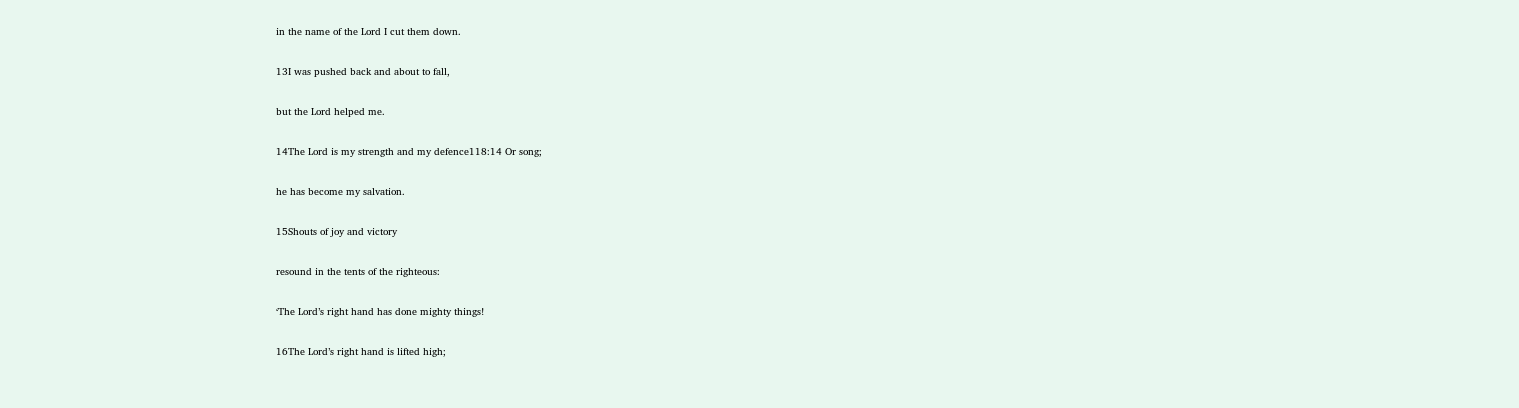in the name of the Lord I cut them down.

13I was pushed back and about to fall,

but the Lord helped me.

14The Lord is my strength and my defence118:14 Or song;

he has become my salvation.

15Shouts of joy and victory

resound in the tents of the righteous:

‘The Lord’s right hand has done mighty things!

16The Lord’s right hand is lifted high;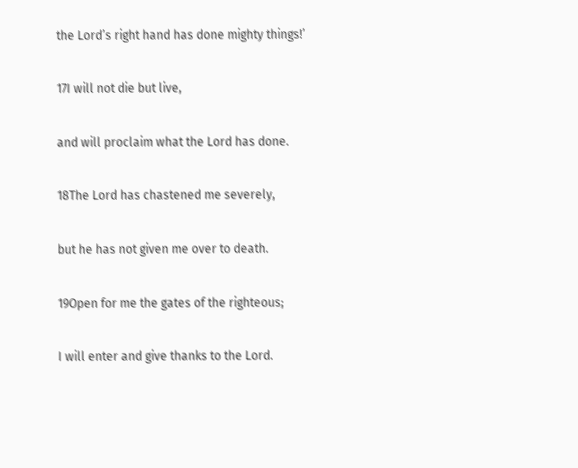the Lord’s right hand has done mighty things!’

17I will not die but live,

and will proclaim what the Lord has done.

18The Lord has chastened me severely,

but he has not given me over to death.

19Open for me the gates of the righteous;

I will enter and give thanks to the Lord.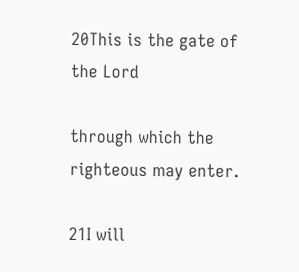20This is the gate of the Lord

through which the righteous may enter.

21I will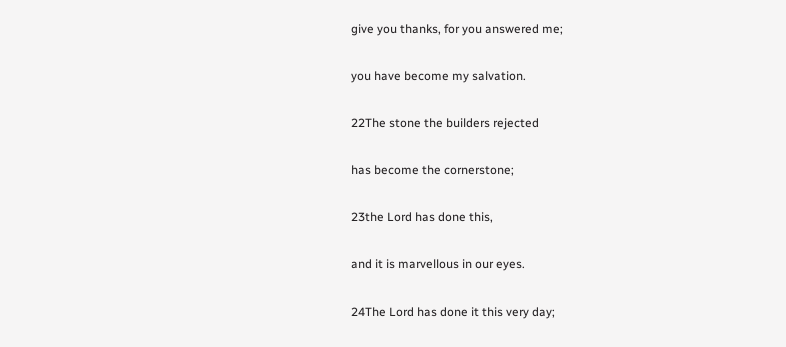give you thanks, for you answered me;

you have become my salvation.

22The stone the builders rejected

has become the cornerstone;

23the Lord has done this,

and it is marvellous in our eyes.

24The Lord has done it this very day;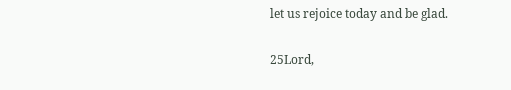let us rejoice today and be glad.

25Lord,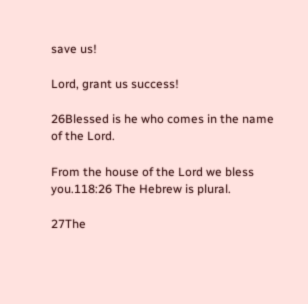save us!

Lord, grant us success!

26Blessed is he who comes in the name of the Lord.

From the house of the Lord we bless you.118:26 The Hebrew is plural.

27The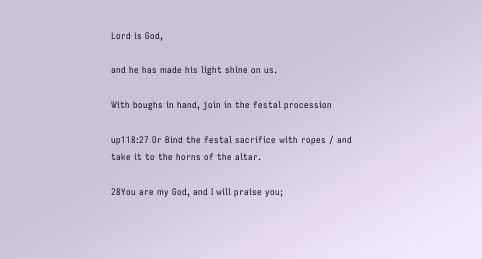Lord is God,

and he has made his light shine on us.

With boughs in hand, join in the festal procession

up118:27 Or Bind the festal sacrifice with ropes / and take it to the horns of the altar.

28You are my God, and I will praise you;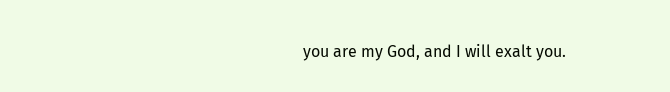you are my God, and I will exalt you.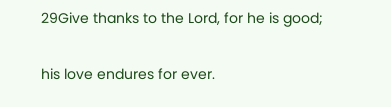29Give thanks to the Lord, for he is good;

his love endures for ever.